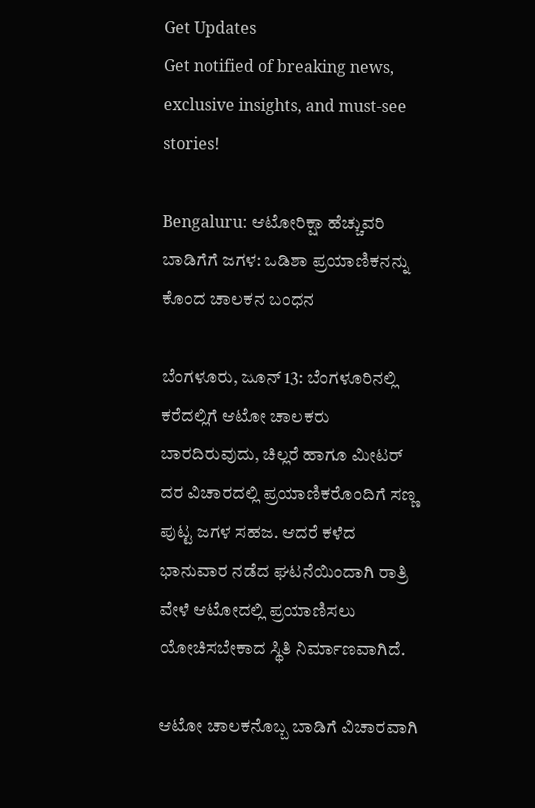Get Updates
Get notified of breaking news, exclusive insights, and must-see stories!

Bengaluru: ಆಟೋರಿಕ್ಷಾ ಹೆಚ್ಚುವರಿ ಬಾಡಿಗೆಗೆ ಜಗಳ: ಒಡಿಶಾ ಪ್ರಯಾಣಿಕನನ್ನು ಕೊಂದ ಚಾಲಕನ ಬಂಧನ

ಬೆಂಗಳೂರು, ಜೂನ್ 13: ಬೆಂಗಳೂರಿನಲ್ಲಿ ಕರೆದಲ್ಲಿಗೆ ಆಟೋ ಚಾಲಕರು ಬಾರದಿರುವುದು, ಚಿಲ್ಲರೆ ಹಾಗೂ ಮೀಟರ್ ದರ ವಿಚಾರದಲ್ಲಿ ಪ್ರಯಾಣಿಕರೊಂದಿಗೆ ಸಣ್ಣ ಪುಟ್ಟ ಜಗಳ ಸಹಜ. ಆದರೆ ಕಳೆದ ಭಾನುವಾರ ನಡೆದ ಘಟನೆಯಿಂದಾಗಿ ರಾತ್ರಿ ವೇಳೆ ಆಟೋದಲ್ಲಿ ಪ್ರಯಾಣಿಸಲು ಯೋಚಿಸಬೇಕಾದ ಸ್ಥಿತಿ ನಿರ್ಮಾಣವಾಗಿದೆ.

ಆಟೋ ಚಾಲಕನೊಬ್ಬ ಬಾಡಿಗೆ ವಿಚಾರವಾಗಿ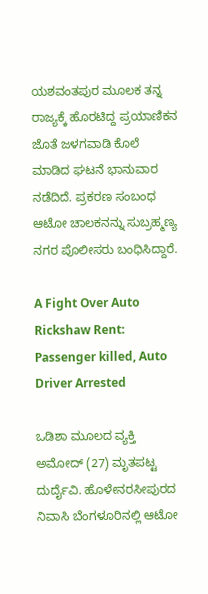ಯಶವಂತಪುರ ಮೂಲಕ ತನ್ನ ರಾಜ್ಯಕ್ಕೆ ಹೊರಟಿದ್ದ ಪ್ರಯಾಣಿಕನ ಜೊತೆ ಜಳಗವಾಡಿ ಕೊಲೆ ಮಾಡಿದ ಘಟನೆ ಭಾನುವಾರ ನಡೆದಿದೆ. ಪ್ರಕರಣ ಸಂಬಂಧ ಆಟೋ ಚಾಲಕನನ್ನು ಸುಬ್ರಹ್ಮಣ್ಯ ನಗರ ಪೊಲೀಸರು ಬಂಧಿಸಿದ್ದಾರೆ.

A Fight Over Auto Rickshaw Rent: Passenger killed, Auto Driver Arrested

ಒಡಿಶಾ ಮೂಲದ ವ್ಯಕ್ತಿ ಅಮೋದ್ (27) ಮೃತಪಟ್ಟ ದುರ್ದೈವಿ. ಹೊಳೇನರಸೀಪುರದ ನಿವಾಸಿ ಬೆಂಗಳೂರಿನಲ್ಲಿ ಆಟೋ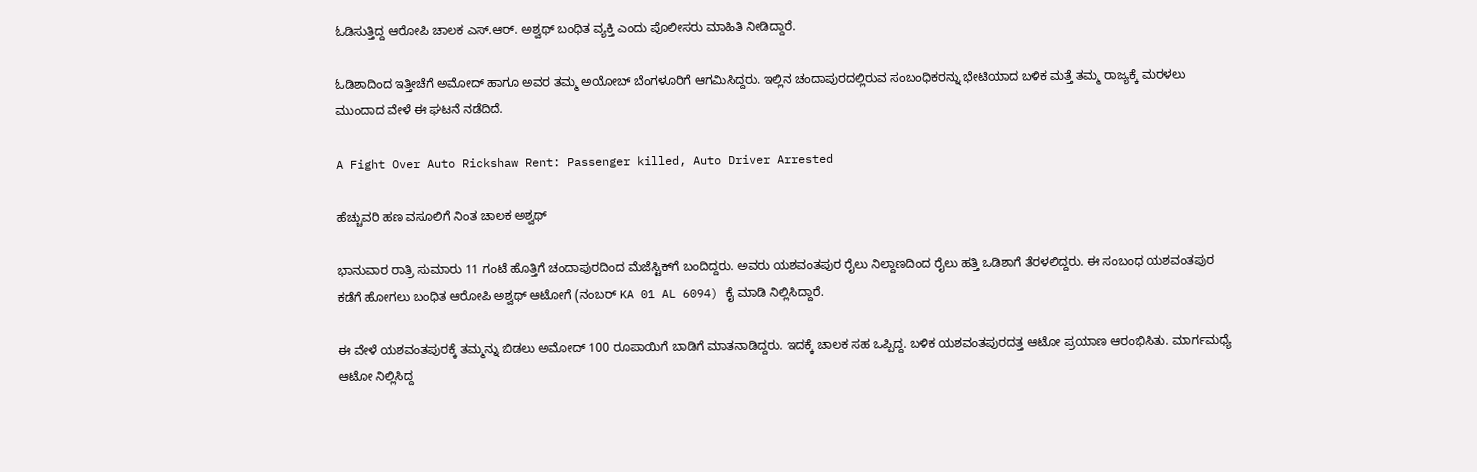ಓಡಿಸುತ್ತಿದ್ದ ಆರೋಪಿ ಚಾಲಕ ಎಸ್‌.ಆರ್‌. ಅಶ್ವಥ್ ಬಂಧಿತ ವ್ಯಕ್ತಿ ಎಂದು ಪೊಲೀಸರು ಮಾಹಿತಿ ನೀಡಿದ್ದಾರೆ.

ಓಡಿಶಾದಿಂದ ಇತ್ತೀಚೆಗೆ ಅಮೋದ್ ಹಾಗೂ ಅವರ ತಮ್ಮ ಅಯೋಬ್ ಬೆಂಗಳೂರಿಗೆ ಆಗಮಿಸಿದ್ದರು. ಇಲ್ಲಿನ ಚಂದಾಪುರದಲ್ಲಿರುವ ಸಂಬಂಧಿಕರನ್ನು ಭೇಟಿಯಾದ ಬಳಿಕ ಮತ್ತೆ ತಮ್ಮ ರಾಜ್ಯಕ್ಕೆ ಮರಳಲು ಮುಂದಾದ ವೇಳೆ ಈ ಘಟನೆ ನಡೆದಿದೆ.

A Fight Over Auto Rickshaw Rent: Passenger killed, Auto Driver Arrested

ಹೆಚ್ಚುವರಿ ಹಣ ವಸೂಲಿಗೆ ನಿಂತ ಚಾಲಕ ಅಶ್ವಥ್

ಭಾನುವಾರ ರಾತ್ರಿ ಸುಮಾರು 11 ಗಂಟೆ ಹೊತ್ತಿಗೆ ಚಂದಾಪುರದಿಂದ ಮೆಜೆಸ್ಟಿಕ್‌ಗೆ ಬಂದಿದ್ದರು. ಅವರು ಯಶವಂತಪುರ ರೈಲು ನಿಲ್ದಾಣದಿಂದ ರೈಲು ಹತ್ತಿ ಒಡಿಶಾಗೆ ತೆರಳಲಿದ್ದರು. ಈ ಸಂಬಂಧ ಯಶವಂತಪುರ ಕಡೆಗೆ ಹೋಗಲು ಬಂಧಿತ ಆರೋಪಿ ಅಶ್ವಥ್ ಆಟೋಗೆ (ನಂಬರ್ KA 01 AL 6094) ಕೈ ಮಾಡಿ ನಿಲ್ಲಿಸಿದ್ದಾರೆ.

ಈ ವೇಳೆ ಯಶವಂತಪುರಕ್ಕೆ ತಮ್ಮನ್ನು ಬಿಡಲು ಅಮೋದ್ 100 ರೂಪಾಯಿಗೆ ಬಾಡಿಗೆ ಮಾತನಾಡಿದ್ದರು. ಇದಕ್ಕೆ ಚಾಲಕ ಸಹ ಒಪ್ಪಿದ್ದ. ಬಳಿಕ ಯಶವಂತಪುರದತ್ತ ಆಟೋ ಪ್ರಯಾಣ ಆರಂಭಿಸಿತು. ಮಾರ್ಗಮಧ್ಯೆ ಆಟೋ ನಿಲ್ಲಿಸಿದ್ದ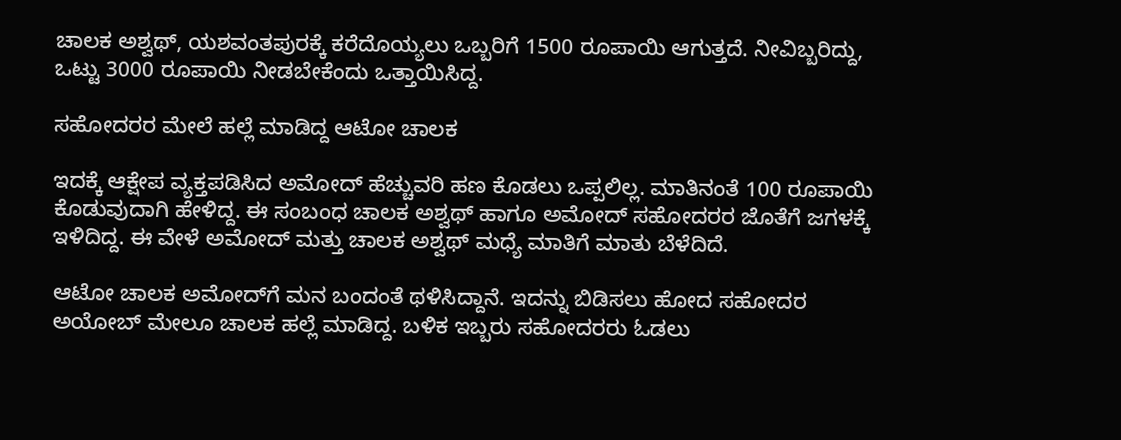ಚಾಲಕ ಅಶ್ವಥ್, ಯಶವಂತಪುರಕ್ಕೆ ಕರೆದೊಯ್ಯಲು ಒಬ್ಬರಿಗೆ 1500 ರೂಪಾಯಿ ಆಗುತ್ತದೆ. ನೀವಿಬ್ಬರಿದ್ದು, ಒಟ್ಟು 3000 ರೂಪಾಯಿ ನೀಡಬೇಕೆಂದು ಒತ್ತಾಯಿಸಿದ್ದ.

ಸಹೋದರರ ಮೇಲೆ ಹಲ್ಲೆ ಮಾಡಿದ್ದ ಆಟೋ ಚಾಲಕ

ಇದಕ್ಕೆ ಆಕ್ಷೇಪ ವ್ಯಕ್ತಪಡಿಸಿದ ಅಮೋದ್ ಹೆಚ್ಚುವರಿ ಹಣ ಕೊಡಲು ಒಪ್ಪಲಿಲ್ಲ. ಮಾತಿನಂತೆ 100 ರೂಪಾಯಿ ಕೊಡುವುದಾಗಿ ಹೇಳಿದ್ದ. ಈ ಸಂಬಂಧ ಚಾಲಕ ಅಶ್ವಥ್ ಹಾಗೂ ಅಮೋದ್ ಸಹೋದರರ ಜೊತೆಗೆ ಜಗಳಕ್ಕೆ ಇಳಿದಿದ್ದ. ಈ ವೇಳೆ ಅಮೋದ್ ಮತ್ತು ಚಾಲಕ ಅಶ್ವಥ್ ಮಧ್ಯೆ ಮಾತಿಗೆ ಮಾತು ಬೆಳೆದಿದೆ.

ಆಟೋ ಚಾಲಕ ಅಮೋದ್‌ಗೆ ಮನ ಬಂದಂತೆ ಥಳಿಸಿದ್ದಾನೆ. ಇದನ್ನು ಬಿಡಿಸಲು ಹೋದ ಸಹೋದರ ಅಯೋಬ್ ಮೇಲೂ ಚಾಲಕ ಹಲ್ಲೆ ಮಾಡಿದ್ದ. ಬಳಿಕ ಇಬ್ಬರು ಸಹೋದರರು ಓಡಲು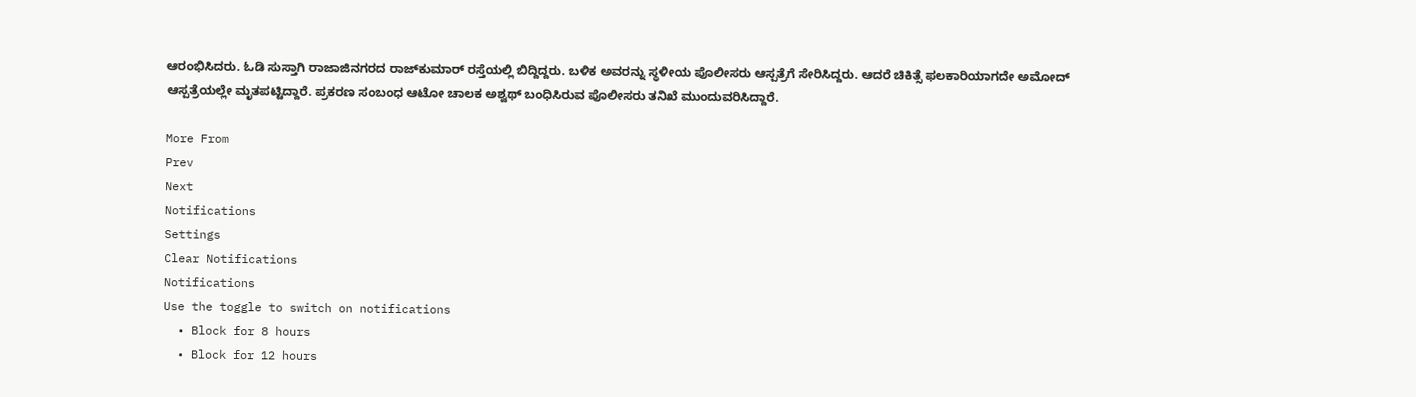ಆರಂಭಿಸಿದರು. ಓಡಿ ಸುಸ್ತಾಗಿ ರಾಜಾಜಿನಗರದ ರಾಜ್‌ಕುಮಾರ್ ರಸ್ತೆಯಲ್ಲಿ ಬಿದ್ದಿದ್ದರು. ಬಳಿಕ ಅವರನ್ನು ಸ್ಥಳೀಯ ಪೊಲೀಸರು ಆಸ್ಪತ್ರೆಗೆ ಸೇರಿಸಿದ್ದರು. ಆದರೆ ಚಿಕಿತ್ಸೆ ಫಲಕಾರಿಯಾಗದೇ ಅಮೋದ್ ಆಸ್ಪತ್ರೆಯಲ್ಲೇ ಮೃತಪಟ್ಟಿದ್ದಾರೆ. ಪ್ರಕರಣ ಸಂಬಂಧ ಆಟೋ ಚಾಲಕ ಅಶ್ವಥ್ ಬಂಧಿಸಿರುವ ಪೊಲೀಸರು ತನಿಖೆ ಮುಂದುವರಿಸಿದ್ದಾರೆ.

More From
Prev
Next
Notifications
Settings
Clear Notifications
Notifications
Use the toggle to switch on notifications
  • Block for 8 hours
  • Block for 12 hours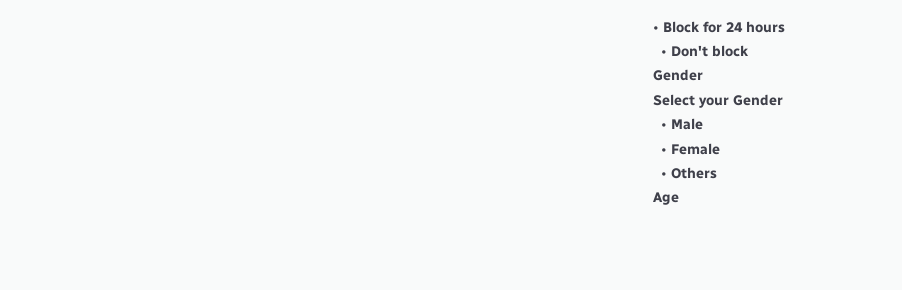• Block for 24 hours
  • Don't block
Gender
Select your Gender
  • Male
  • Female
  • Others
Age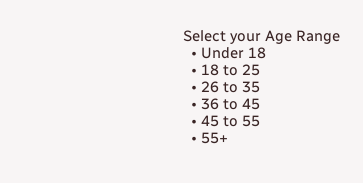Select your Age Range
  • Under 18
  • 18 to 25
  • 26 to 35
  • 36 to 45
  • 45 to 55
  • 55+